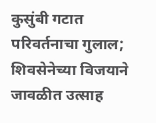कुसुंबी गटात परिवर्तनाचा गुलाल; शिवसेनेच्या विजयाने जावळीत उत्साह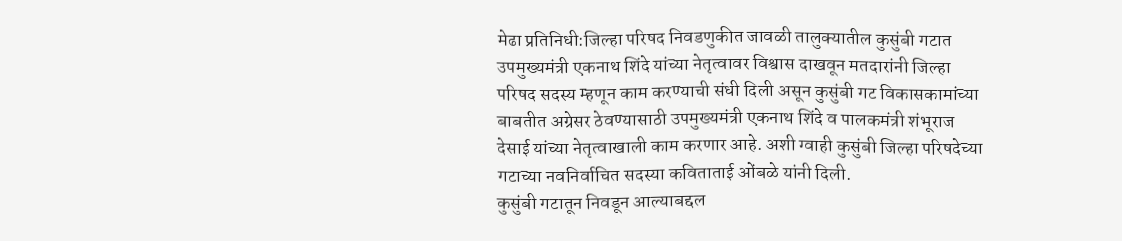मेढा प्रतिनिधी:जिल्हा परिषद निवडणुकीत जावळी तालुक्यातील कुसुंबी गटात उपमुख्यमंत्री एकनाथ शिंदे यांच्या नेतृत्वावर विश्वास दाखवून मतदारांनी जिल्हा परिषद सदस्य म्हणून काम करण्याची संधी दिली असून कुसुंबी गट विकासकामांच्या बाबतीत अग्रेसर ठेवण्यासाठी उपमुख्यमंत्री एकनाथ शिंदे व पालकमंत्री शंभूराज देसाई यांच्या नेतृत्वाखाली काम करणार आहे. अशी ग्वाही कुसुंबी जिल्हा परिषदेच्या गटाच्या नवनिर्वाचित सदस्या कविताताई ओंबळे यांनी दिली.
कुसुंबी गटातून निवडून आल्याबद्दल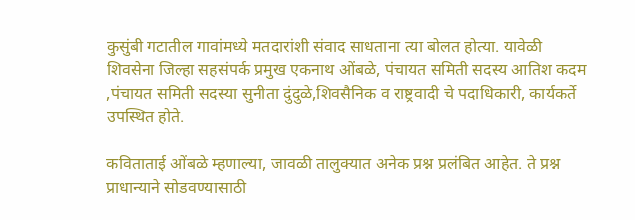कुसुंबी गटातील गावांमध्ये मतदारांशी संवाद साधताना त्या बोलत होत्या. यावेळी शिवसेना जिल्हा सहसंपर्क प्रमुख एकनाथ ओंबळे, पंचायत समिती सदस्य आतिश कदम ,पंचायत समिती सदस्या सुनीता दुंदुळे,शिवसैनिक व राष्ट्रवादी चे पदाधिकारी, कार्यकर्ते उपस्थित होते.

कविताताई ओंबळे म्हणाल्या, जावळी तालुक्यात अनेक प्रश्न प्रलंबित आहेत. ते प्रश्न प्राधान्याने सोडवण्यासाठी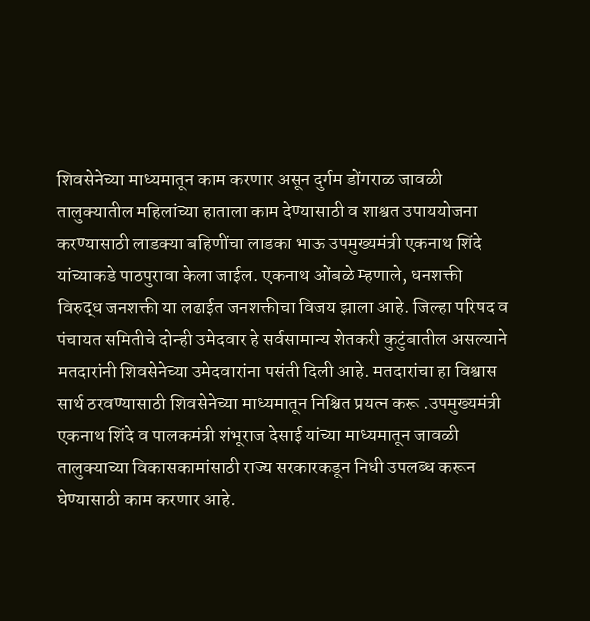शिवसेनेच्या माध्यमातून काम करणार असून दुर्गम डोंगराळ जावळी तालुक्यातील महिलांच्या हाताला काम देण्यासाठी व शाश्वत उपाययोजना करण्यासाठी लाडक्या बहिणींचा लाडका भाऊ उपमुख्यमंत्री एकनाथ शिंदे यांच्याकडे पाठपुरावा केला जाईल. एकनाथ ओंबळे म्हणाले, धनशक्ती विरुद्ध जनशक्ती या लढाईत जनशक्तीचा विजय झाला आहे. जिल्हा परिषद व पंचायत समितीचे दोन्ही उमेदवार हे सर्वसामान्य शेतकरी कुटुंबातील असल्याने मतदारांनी शिवसेनेच्या उमेदवारांना पसंती दिली आहे. मतदारांचा हा विश्वास सार्थ ठरवण्यासाठी शिवसेनेच्या माध्यमातून निश्चित प्रयत्न करू .उपमुख्यमंत्री एकनाथ शिंदे व पालकमंत्री शंभूराज देसाई यांच्या माध्यमातून जावळी तालुक्याच्या विकासकामांसाठी राज्य सरकारकडून निधी उपलब्ध करून घेण्यासाठी काम करणार आहे.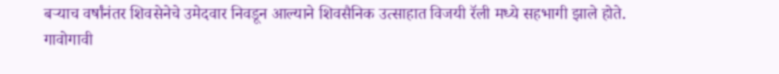बऱ्याच वर्षांनंतर शिवसेनेचे उमेदवार निवडून आल्याने शिवसैनिक उत्साहात विजयी रॅली मध्ये सहभागी झाले होते. गावोगावी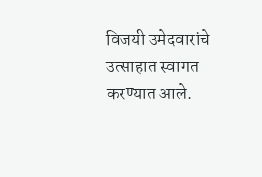विजयी उमेदवारांचे उत्साहात स्वागत करण्यात आले.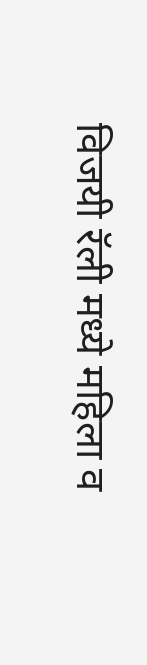विजयी रॅली मध्ये महिला व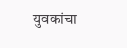युवकांचा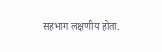सहभाग लक्षणीय होता.